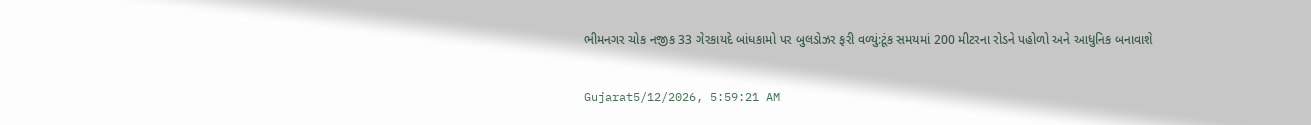ભીમનગર ચોક નજીક 33 ગેરકાયદે બાંધકામો પર બુલડોઝર ફરી વળ્યું:ટૂંક સમયમાં 200 મીટરના રોડને પહોળો અને આધુનિક બનાવાશે

Gujarat5/12/2026, 5:59:21 AM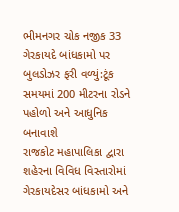ભીમનગર ચોક નજીક 33 ગેરકાયદે બાંધકામો પર બુલડોઝર ફરી વળ્યું:ટૂંક સમયમાં 200 મીટરના રોડને પહોળો અને આધુનિક બનાવાશે
રાજકોટ મહાપાલિકા દ્વારા શહેરના વિવિધ વિસ્તારોમાં ગેરકાયદેસર બાંધકામો અને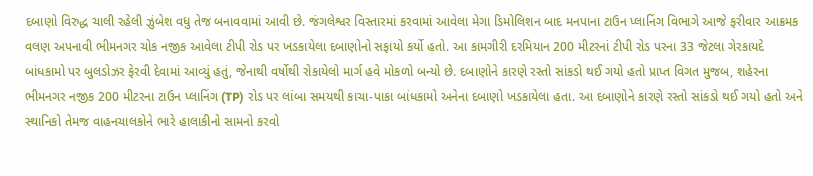દબાણો વિરુદ્ધ ચાલી રહેલી ઝુંબેશ વધુ તેજ બનાવવામાં આવી છે. જંગલેશ્વર વિસ્તારમાં કરવામાં આવેલા મેગા ડિમોલિશન બાદ મનપાના ટાઉન પ્લાનિંગ વિભાગે આજે ફરીવાર આક્રમક વલણ અપનાવી ભીમનગર ચોક નજીક આવેલા ટીપી રોડ પર ખડકાયેલા દબાણોનો સફાયો કર્યો હતો. આ કામગીરી દરમિયાન 200 મીટરનાં ટીપી રોડ પરના 33 જેટલા ગેરકાયદે બાંધકામો પર બુલડોઝર ફેરવી દેવામાં આવ્યું હતું, જેનાથી વર્ષોથી રોકાયેલો માર્ગ હવે મોકળો બન્યો છે. દબાણોને કારણે રસ્તો સાંકડો થઈ ગયો હતો પ્રાપ્ત વિગત મુજબ, શહેરના ભીમનગર નજીક 200 મીટરના ટાઉન પ્લાનિંગ (TP) રોડ પર લાંબા સમયથી કાચા-પાકા બાંધકામો અનેના દબાણો ખડકાયેલા હતા. આ દબાણોને કારણે રસ્તો સાંકડો થઈ ગયો હતો અને સ્થાનિકો તેમજ વાહનચાલકોને ભારે હાલાકીનો સામનો કરવો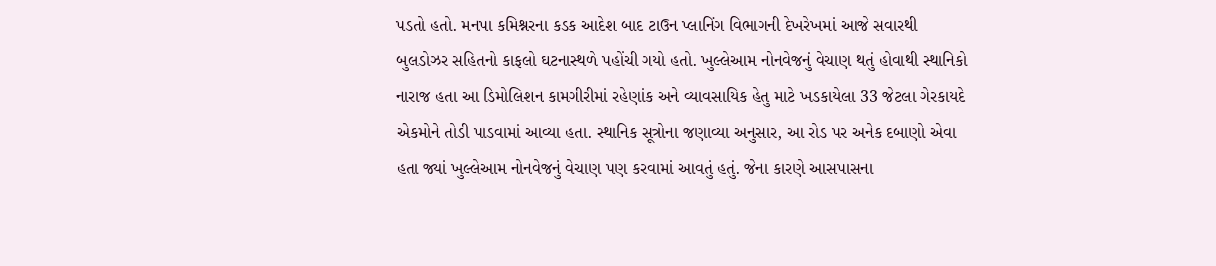પડતો હતો. મનપા કમિશ્નરના કડક આદેશ બાદ ટાઉન પ્લાનિંગ વિભાગની દેખરેખમાં આજે સવારથી બુલડોઝર સહિતનો કાફલો ઘટનાસ્થળે પહોંચી ગયો હતો. ખુલ્લેઆમ નોનવેજનું વેચાણ થતું હોવાથી સ્થાનિકો નારાજ હતા આ ડિમોલિશન કામગીરીમાં રહેણાંક અને વ્યાવસાયિક હેતુ માટે ખડકાયેલા 33 જેટલા ગેરકાયદે એકમોને તોડી પાડવામાં આવ્યા હતા. સ્થાનિક સૂત્રોના જણાવ્યા અનુસાર, આ રોડ પર અનેક દબાણો એવા હતા જ્યાં ખુલ્લેઆમ નોનવેજનું વેચાણ પણ કરવામાં આવતું હતું. જેના કારણે આસપાસના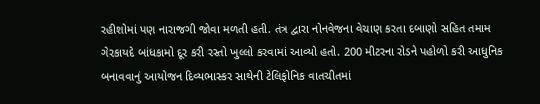રહીશોમાં પણ નારાજગી જોવા મળતી હતી. તંત્ર દ્વારા નોનવેજના વેચાણ કરતા દબાણો સહિત તમામ ગેરકાયદે બાંધકામો દૂર કરી રસ્તો ખુલ્લો કરવામાં આવ્યો હતો. 200 મીટરના રોડને પહોળો કરી આધુનિક બનાવવાનું આયોજન દિવ્યભાસ્કર સાથેની ટેલિફોનિક વાતચીતમાં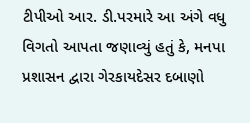ટીપીઓ આર. ડી.પરમારે આ અંગે વધુ વિગતો આપતા જણાવ્યું હતું કે, મનપા પ્રશાસન દ્વારા ગેરકાયદેસર દબાણો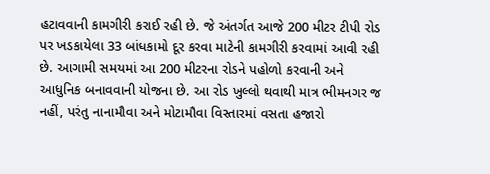હટાવવાની કામગીરી કરાઈ રહી છે. જે અંતર્ગત આજે 200 મીટર ટીપી રોડ પર ખડકાયેલા 33 બાંધકામો દૂર કરવા માટેની કામગીરી કરવામાં આવી રહી છે. આગામી સમયમાં આ 200 મીટરના રોડને પહોળો કરવાની અને આધુનિક બનાવવાની યોજના છે. આ રોડ ખુલ્લો થવાથી માત્ર ભીમનગર જ નહીં, પરંતુ નાનામૌવા અને મોટામૌવા વિસ્તારમાં વસતા હજારો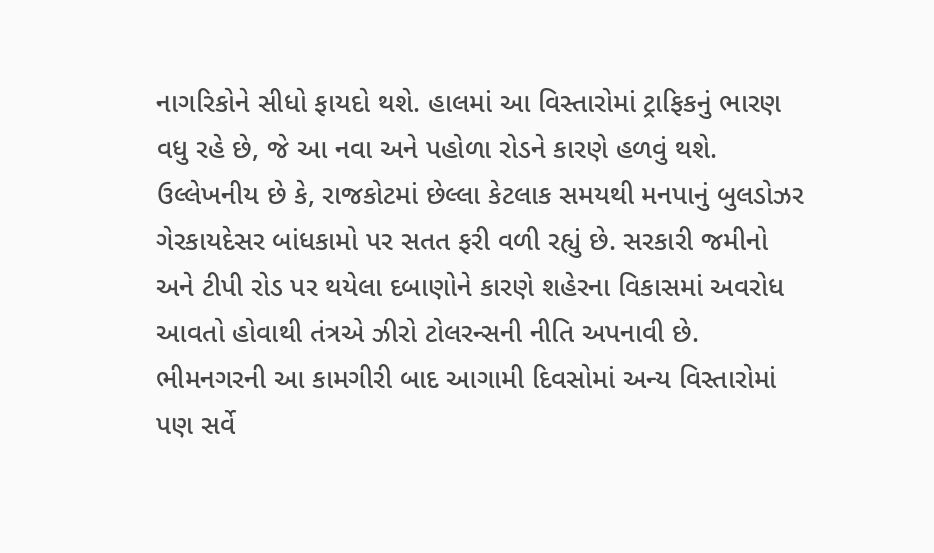નાગરિકોને સીધો ફાયદો થશે. હાલમાં આ વિસ્તારોમાં ટ્રાફિકનું ભારણ વધુ રહે છે, જે આ નવા અને પહોળા રોડને કારણે હળવું થશે. ઉલ્લેખનીય છે કે, રાજકોટમાં છેલ્લા કેટલાક સમયથી મનપાનું બુલડોઝર ગેરકાયદેસર બાંધકામો પર સતત ફરી વળી રહ્યું છે. સરકારી જમીનો અને ટીપી રોડ પર થયેલા દબાણોને કારણે શહેરના વિકાસમાં અવરોધ આવતો હોવાથી તંત્રએ ઝીરો ટોલરન્સની નીતિ અપનાવી છે. ભીમનગરની આ કામગીરી બાદ આગામી દિવસોમાં અન્ય વિસ્તારોમાં પણ સર્વે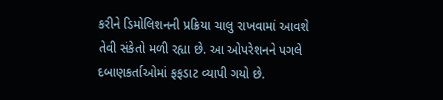કરીને ડિમોલિશનની પ્રક્રિયા ચાલુ રાખવામાં આવશે તેવી સંકેતો મળી રહ્યા છે. આ ઓપરેશનને પગલે દબાણકર્તાઓમાં ફફડાટ વ્યાપી ગયો છે.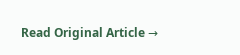Read Original Article →